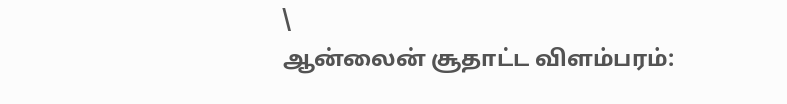\
ஆன்லைன் சூதாட்ட விளம்பரம்: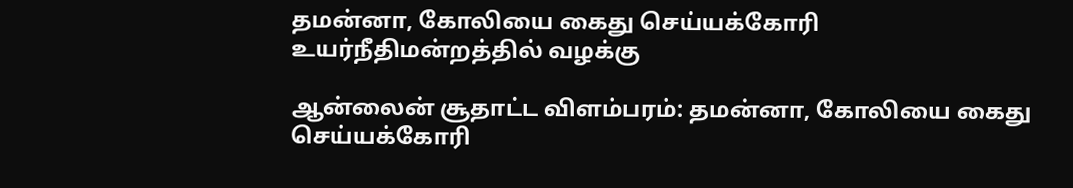தமன்னா, கோலியை கைது செய்யக்கோரி உயர்நீதிமன்றத்தில் வழக்கு

ஆன்லைன் சூதாட்ட விளம்பரம்: தமன்னா, கோலியை கைது செய்யக்கோரி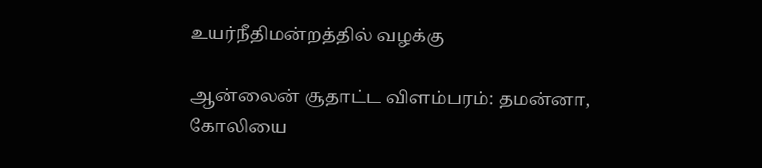உயர்நீதிமன்றத்தில் வழக்கு

ஆன்லைன் சூதாட்ட விளம்பரம்: தமன்னா, கோலியை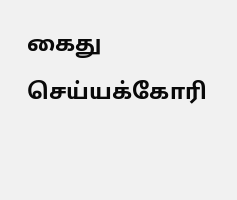கைது செய்யக்கோரி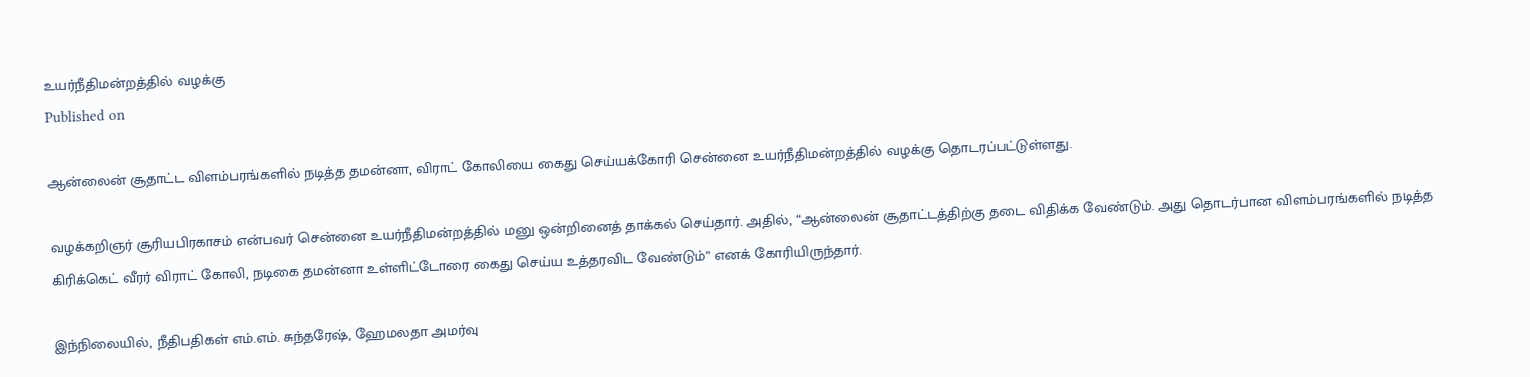உயர்நீதிமன்றத்தில் வழக்கு
Published on

ஆன்லைன் சூதாட்ட விளம்பரங்களில் நடித்த தமன்னா, விராட் கோலியை கைது செய்யக்கோரி சென்னை உயர்நீதிமன்றத்தில் வழக்கு தொடரப்பட்டுள்ளது.

வழக்கறிஞர் சூரியபிரகாசம் என்பவர் சென்னை உயர்நீதிமன்றத்தில் மனு ஒன்றினைத் தாக்கல் செய்தார். அதில், “ஆன்லைன் சூதாட்டத்திற்கு தடை விதிக்க வேண்டும். அது தொடர்பான விளம்பரங்களில் நடித்த கிரிக்கெட் வீரர் விராட் கோலி, நடிகை தமன்னா உள்ளிட்டோரை கைது செய்ய உத்தரவிட வேண்டும்” எனக் கோரியிருந்தார்.

இந்நிலையில், நீதிபதிகள் எம்.எம். சுந்தரேஷ், ஹேமலதா அமர்வு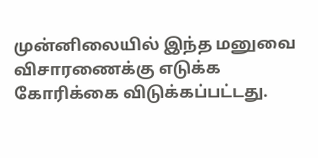முன்னிலையில் இந்த மனுவை விசாரணைக்கு எடுக்க கோரிக்கை விடுக்கப்பட்டது.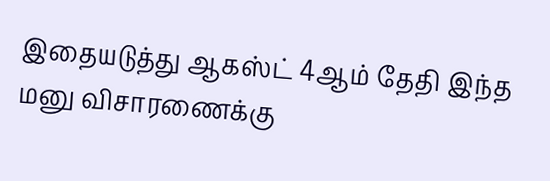இதையடுத்து ஆகஸ்ட் 4ஆம் தேதி இந்த மனு விசாரணைக்கு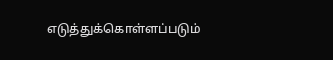எடுத்துக்கொள்ளப்படும்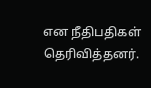என நீதிபதிகள் தெரிவித்தனர்.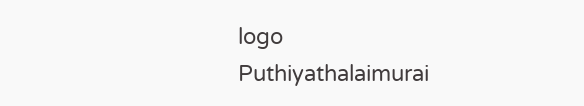logo
Puthiyathalaimurai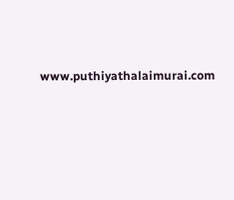www.puthiyathalaimurai.com